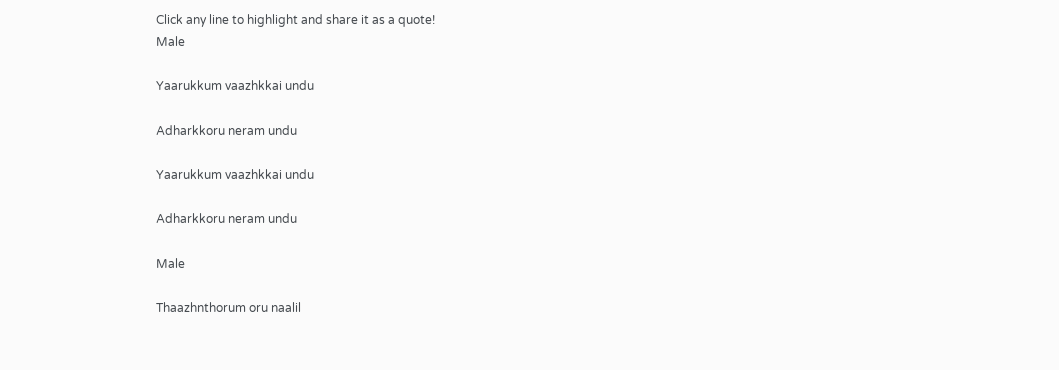Click any line to highlight and share it as a quote!
Male

Yaarukkum vaazhkkai undu

Adharkkoru neram undu

Yaarukkum vaazhkkai undu

Adharkkoru neram undu

Male

Thaazhnthorum oru naalil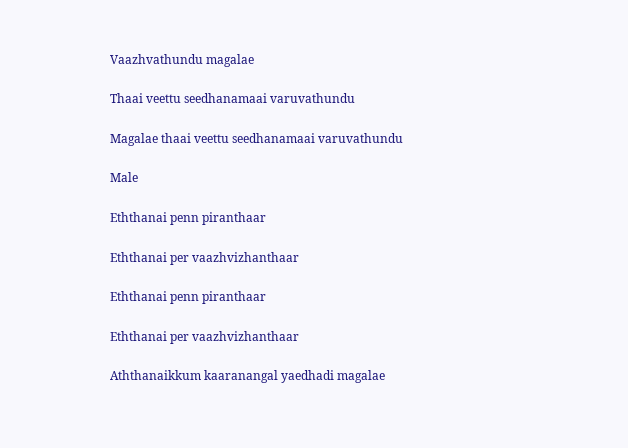Vaazhvathundu magalae

Thaai veettu seedhanamaai varuvathundu

Magalae thaai veettu seedhanamaai varuvathundu

Male

Eththanai penn piranthaar

Eththanai per vaazhvizhanthaar

Eththanai penn piranthaar

Eththanai per vaazhvizhanthaar

Aththanaikkum kaaranangal yaedhadi magalae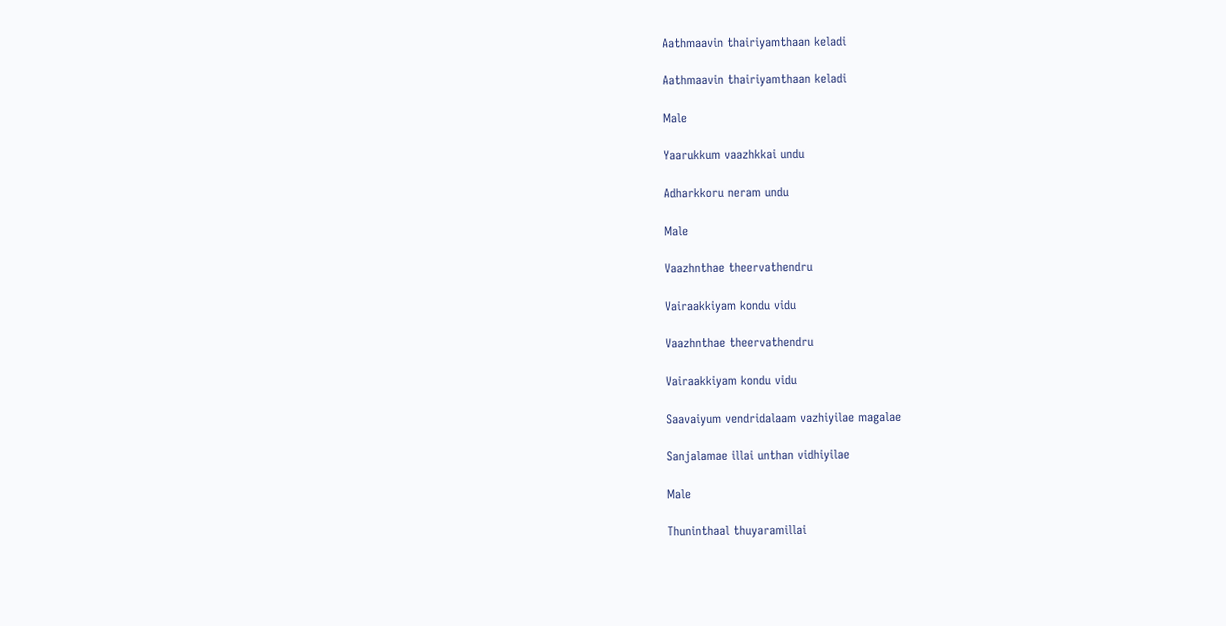Aathmaavin thairiyamthaan keladi

Aathmaavin thairiyamthaan keladi

Male

Yaarukkum vaazhkkai undu

Adharkkoru neram undu

Male

Vaazhnthae theervathendru

Vairaakkiyam kondu vidu

Vaazhnthae theervathendru

Vairaakkiyam kondu vidu

Saavaiyum vendridalaam vazhiyilae magalae

Sanjalamae illai unthan vidhiyilae

Male

Thuninthaal thuyaramillai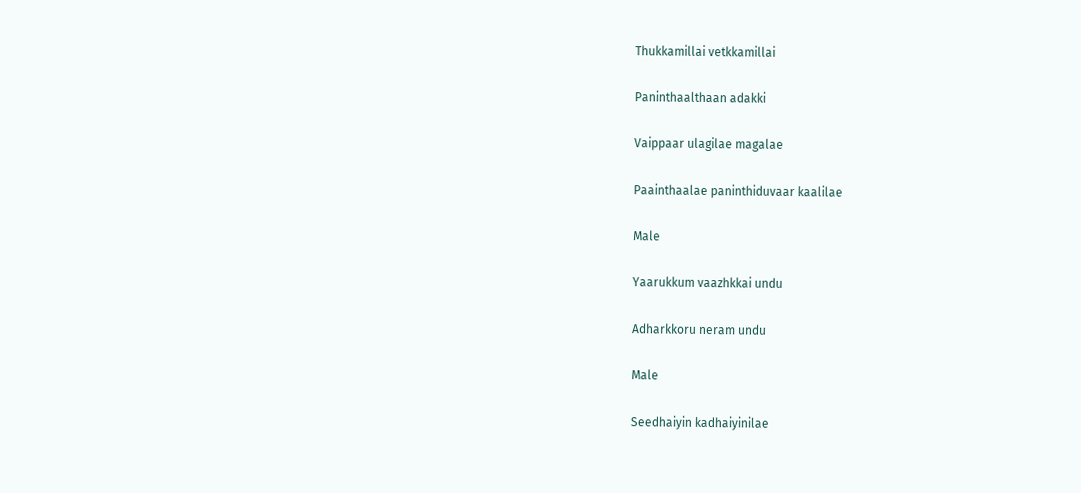Thukkamillai vetkkamillai

Paninthaalthaan adakki

Vaippaar ulagilae magalae

Paainthaalae paninthiduvaar kaalilae

Male

Yaarukkum vaazhkkai undu

Adharkkoru neram undu

Male

Seedhaiyin kadhaiyinilae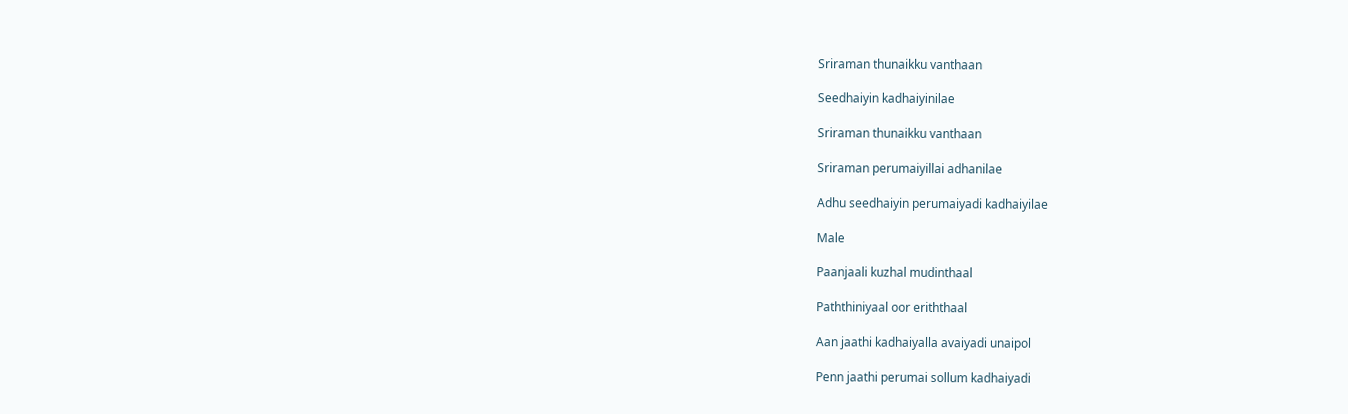Sriraman thunaikku vanthaan

Seedhaiyin kadhaiyinilae

Sriraman thunaikku vanthaan

Sriraman perumaiyillai adhanilae

Adhu seedhaiyin perumaiyadi kadhaiyilae

Male

Paanjaali kuzhal mudinthaal

Paththiniyaal oor eriththaal

Aan jaathi kadhaiyalla avaiyadi unaipol

Penn jaathi perumai sollum kadhaiyadi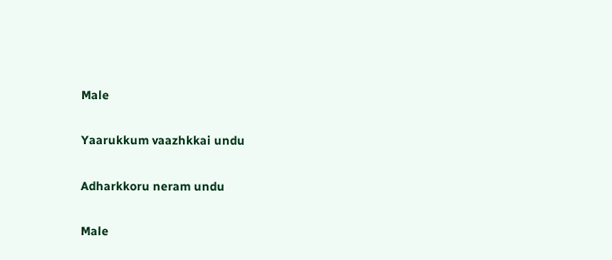Male

Yaarukkum vaazhkkai undu

Adharkkoru neram undu

Male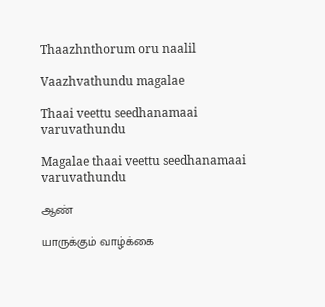Thaazhnthorum oru naalil

Vaazhvathundu magalae

Thaai veettu seedhanamaai varuvathundu

Magalae thaai veettu seedhanamaai varuvathundu

ஆண்

யாருக்கும் வாழ்க்கை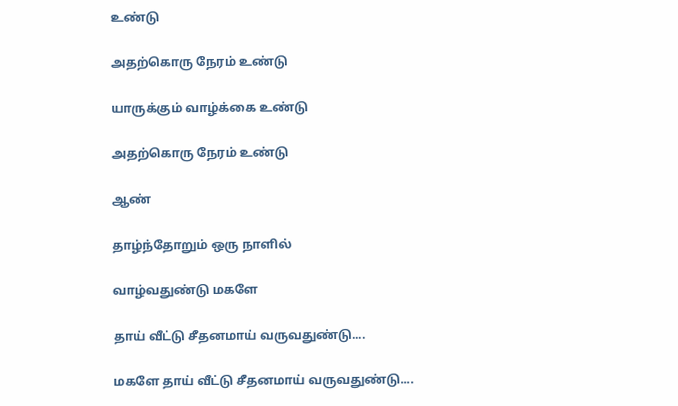உண்டு

அதற்கொரு நேரம் உண்டு

யாருக்கும் வாழ்க்கை உண்டு

அதற்கொரு நேரம் உண்டு

ஆண்

தாழ்ந்தோறும் ஒரு நாளில்

வாழ்வதுண்டு மகளே

தாய் வீட்டு சீதனமாய் வருவதுண்டு....

மகளே தாய் வீட்டு சீதனமாய் வருவதுண்டு....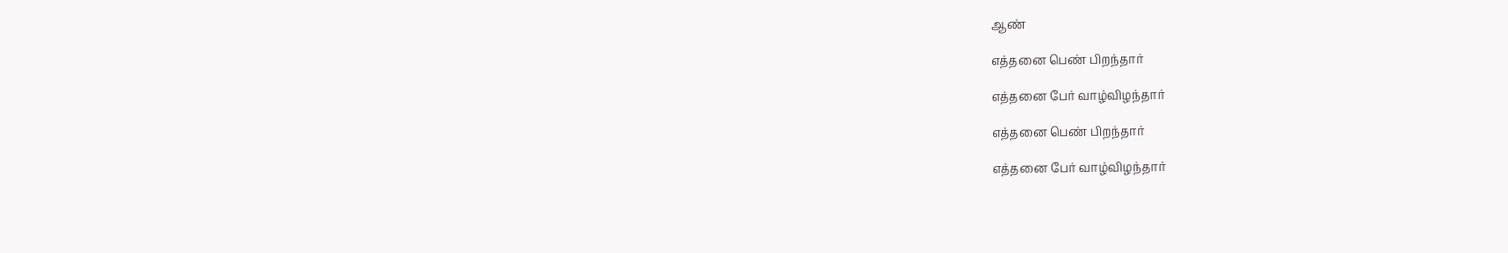ஆண்

எத்தனை பெண் பிறந்தார்

எத்தனை பேர் வாழ்விழந்தார்

எத்தனை பெண் பிறந்தார்

எத்தனை பேர் வாழ்விழந்தார்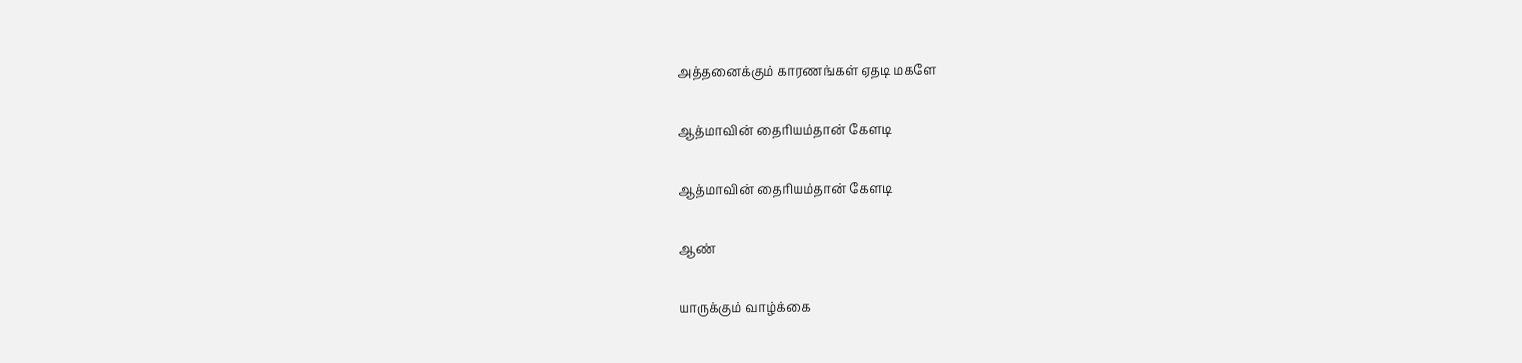அத்தனைக்கும் காரணங்கள் ஏதடி மகளே

ஆத்மாவின் தைரியம்தான் கேளடி

ஆத்மாவின் தைரியம்தான் கேளடி

ஆண்

யாருக்கும் வாழ்க்கை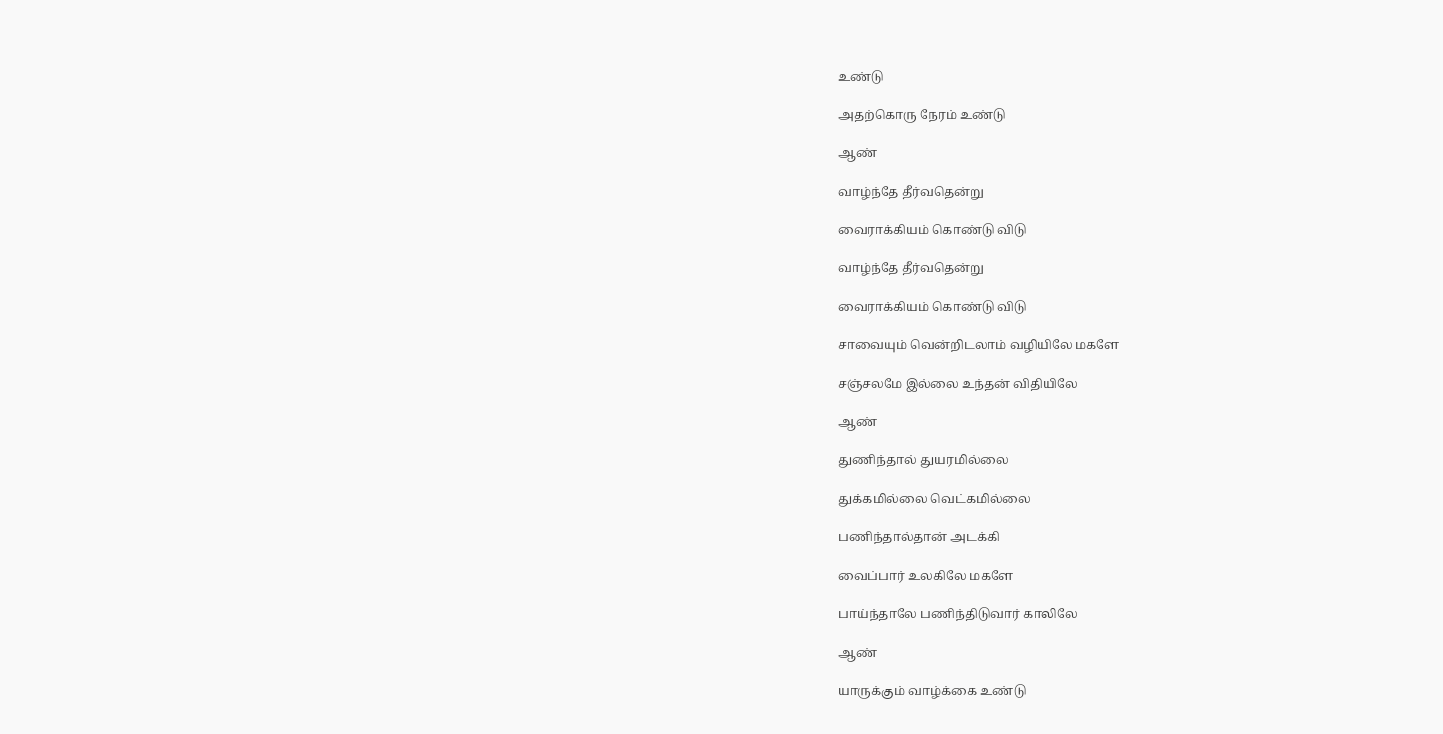உண்டு

அதற்கொரு நேரம் உண்டு

ஆண்

வாழ்ந்தே தீர்வதென்று

வைராக்கியம் கொண்டு விடு

வாழ்ந்தே தீர்வதென்று

வைராக்கியம் கொண்டு விடு

சாவையும் வென்றிடலாம் வழியிலே மகளே

சஞ்சலமே இல்லை உந்தன் விதியிலே

ஆண்

துணிந்தால் துயரமில்லை

துக்கமில்லை வெட்கமில்லை

பணிந்தால்தான் அடக்கி

வைப்பார் உலகிலே மகளே

பாய்ந்தாலே பணிந்திடுவார் காலிலே

ஆண்

யாருக்கும் வாழ்க்கை உண்டு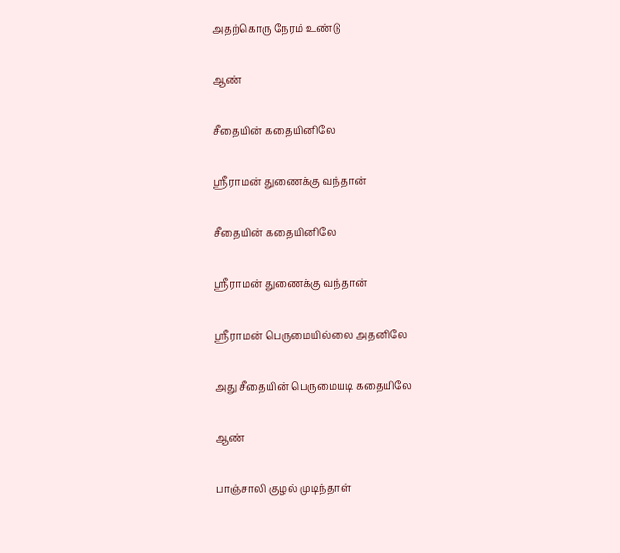அதற்கொரு நேரம் உண்டு

ஆண்

சீதையின் கதையினிலே

ஸ்ரீராமன் துணைக்கு வந்தான்

சீதையின் கதையினிலே

ஸ்ரீராமன் துணைக்கு வந்தான்

ஸ்ரீராமன் பெருமையில்லை அதனிலே

அது சீதையின் பெருமையடி கதையிலே

ஆண்

பாஞ்சாலி குழல் முடிந்தாள்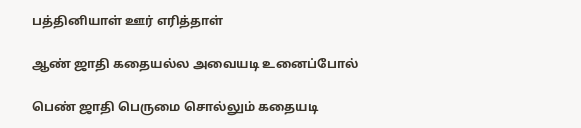பத்தினியாள் ஊர் எரித்தாள்

ஆண் ஜாதி கதையல்ல அவையடி உனைப்போல்

பெண் ஜாதி பெருமை சொல்லும் கதையடி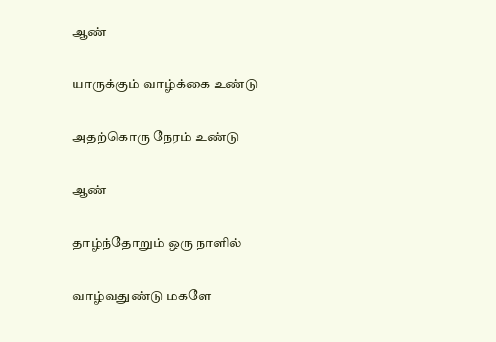ஆண்

யாருக்கும் வாழ்க்கை உண்டு

அதற்கொரு நேரம் உண்டு

ஆண்

தாழ்ந்தோறும் ஒரு நாளில்

வாழ்வதுண்டு மகளே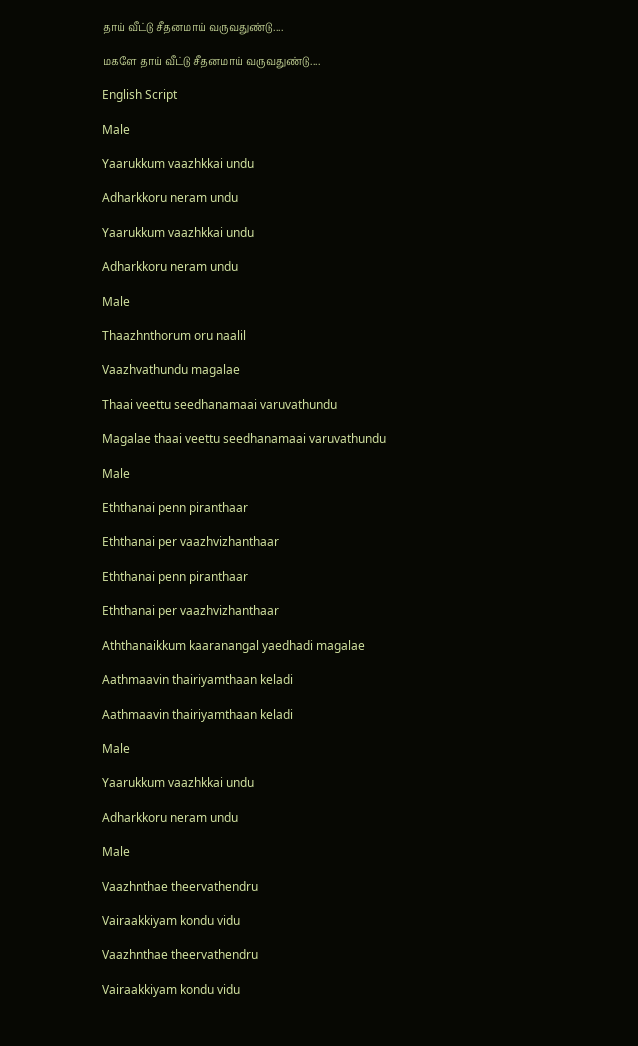தாய் வீட்டு சீதனமாய் வருவதுண்டு....

மகளே தாய் வீட்டு சீதனமாய் வருவதுண்டு....

English Script

Male

Yaarukkum vaazhkkai undu

Adharkkoru neram undu

Yaarukkum vaazhkkai undu

Adharkkoru neram undu

Male

Thaazhnthorum oru naalil

Vaazhvathundu magalae

Thaai veettu seedhanamaai varuvathundu

Magalae thaai veettu seedhanamaai varuvathundu

Male

Eththanai penn piranthaar

Eththanai per vaazhvizhanthaar

Eththanai penn piranthaar

Eththanai per vaazhvizhanthaar

Aththanaikkum kaaranangal yaedhadi magalae

Aathmaavin thairiyamthaan keladi

Aathmaavin thairiyamthaan keladi

Male

Yaarukkum vaazhkkai undu

Adharkkoru neram undu

Male

Vaazhnthae theervathendru

Vairaakkiyam kondu vidu

Vaazhnthae theervathendru

Vairaakkiyam kondu vidu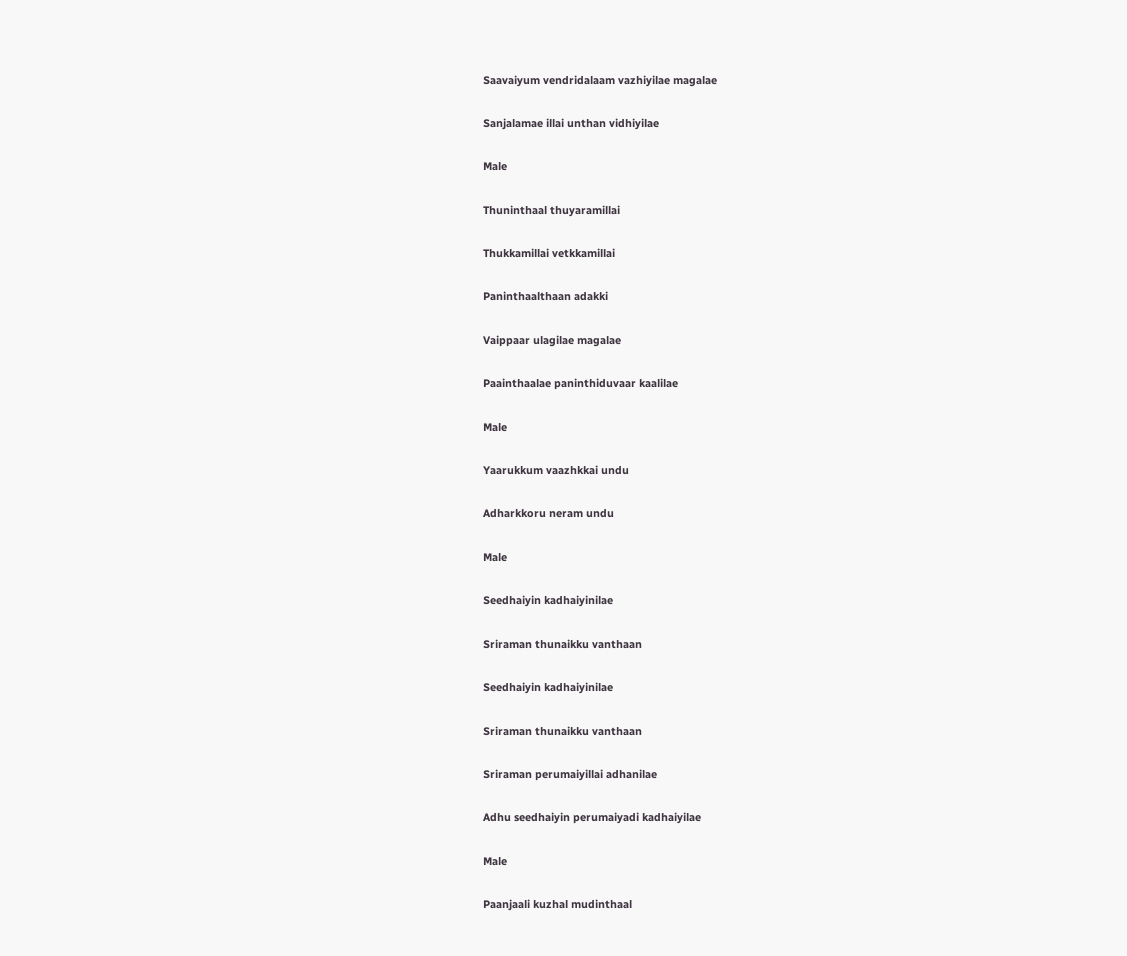Saavaiyum vendridalaam vazhiyilae magalae

Sanjalamae illai unthan vidhiyilae

Male

Thuninthaal thuyaramillai

Thukkamillai vetkkamillai

Paninthaalthaan adakki

Vaippaar ulagilae magalae

Paainthaalae paninthiduvaar kaalilae

Male

Yaarukkum vaazhkkai undu

Adharkkoru neram undu

Male

Seedhaiyin kadhaiyinilae

Sriraman thunaikku vanthaan

Seedhaiyin kadhaiyinilae

Sriraman thunaikku vanthaan

Sriraman perumaiyillai adhanilae

Adhu seedhaiyin perumaiyadi kadhaiyilae

Male

Paanjaali kuzhal mudinthaal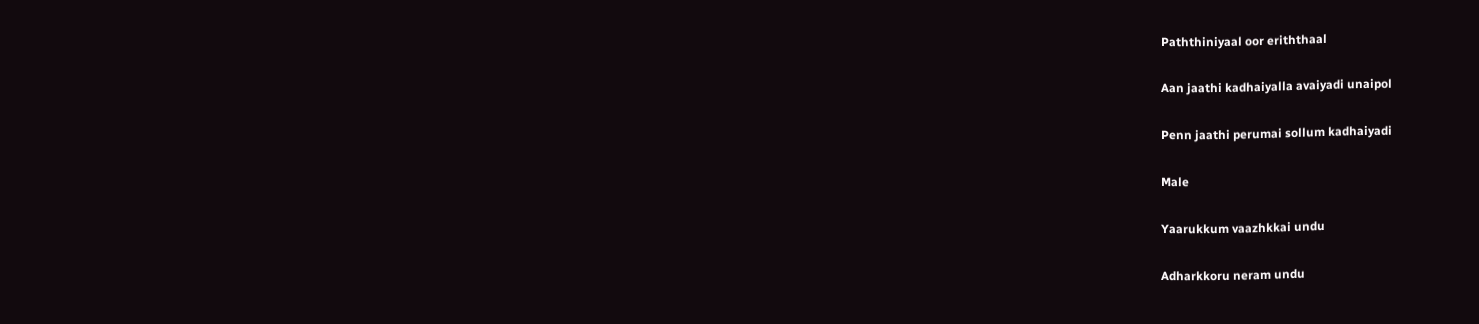Paththiniyaal oor eriththaal

Aan jaathi kadhaiyalla avaiyadi unaipol

Penn jaathi perumai sollum kadhaiyadi

Male

Yaarukkum vaazhkkai undu

Adharkkoru neram undu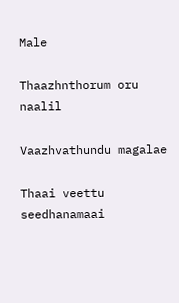Male

Thaazhnthorum oru naalil

Vaazhvathundu magalae

Thaai veettu seedhanamaai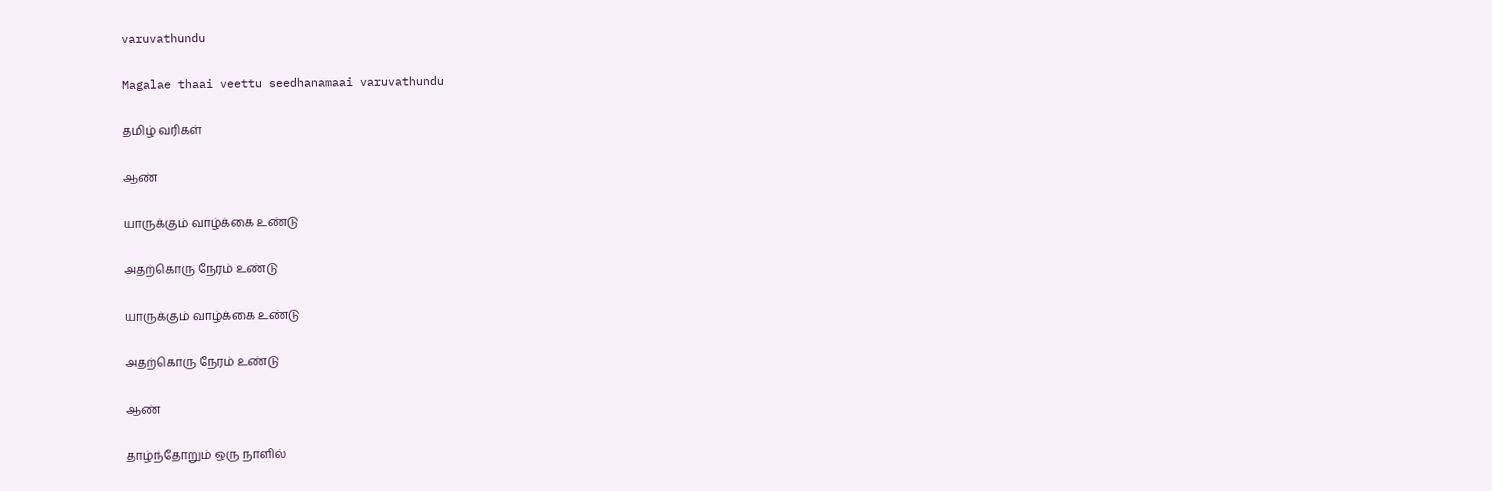varuvathundu

Magalae thaai veettu seedhanamaai varuvathundu

தமிழ் வரிகள்

ஆண்

யாருக்கும் வாழ்க்கை உண்டு

அதற்கொரு நேரம் உண்டு

யாருக்கும் வாழ்க்கை உண்டு

அதற்கொரு நேரம் உண்டு

ஆண்

தாழ்ந்தோறும் ஒரு நாளில்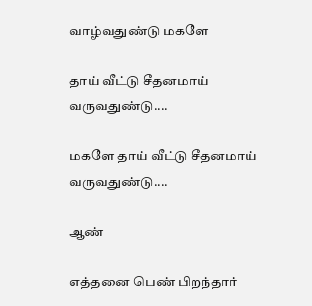வாழ்வதுண்டு மகளே

தாய் வீட்டு சீதனமாய் வருவதுண்டு....

மகளே தாய் வீட்டு சீதனமாய் வருவதுண்டு....

ஆண்

எத்தனை பெண் பிறந்தார்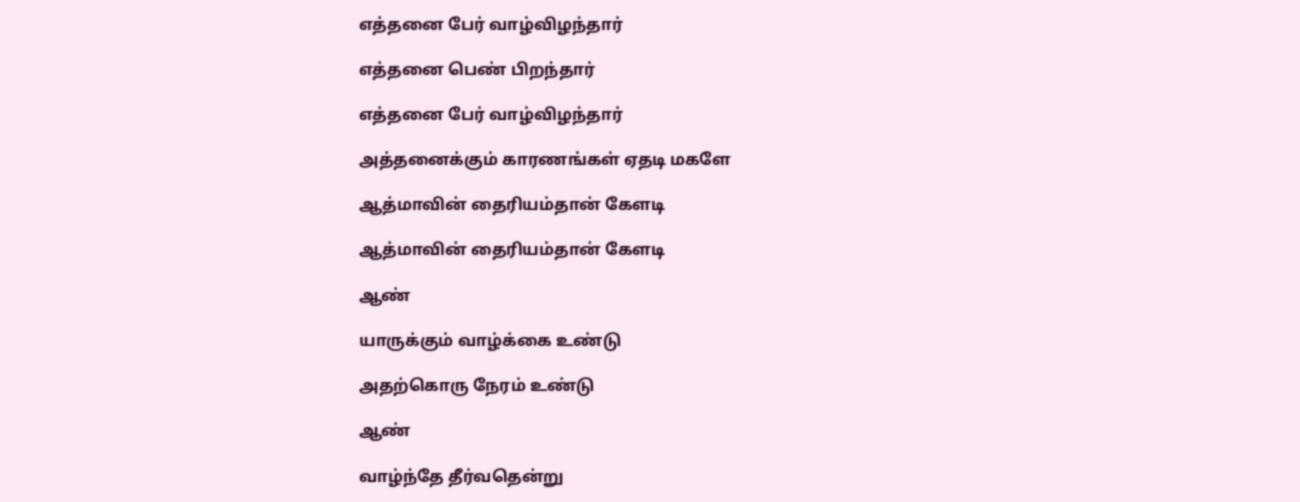எத்தனை பேர் வாழ்விழந்தார்

எத்தனை பெண் பிறந்தார்

எத்தனை பேர் வாழ்விழந்தார்

அத்தனைக்கும் காரணங்கள் ஏதடி மகளே

ஆத்மாவின் தைரியம்தான் கேளடி

ஆத்மாவின் தைரியம்தான் கேளடி

ஆண்

யாருக்கும் வாழ்க்கை உண்டு

அதற்கொரு நேரம் உண்டு

ஆண்

வாழ்ந்தே தீர்வதென்று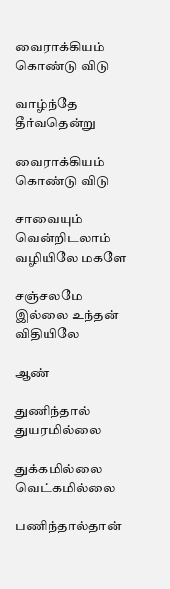வைராக்கியம் கொண்டு விடு

வாழ்ந்தே தீர்வதென்று

வைராக்கியம் கொண்டு விடு

சாவையும் வென்றிடலாம் வழியிலே மகளே

சஞ்சலமே இல்லை உந்தன் விதியிலே

ஆண்

துணிந்தால் துயரமில்லை

துக்கமில்லை வெட்கமில்லை

பணிந்தால்தான்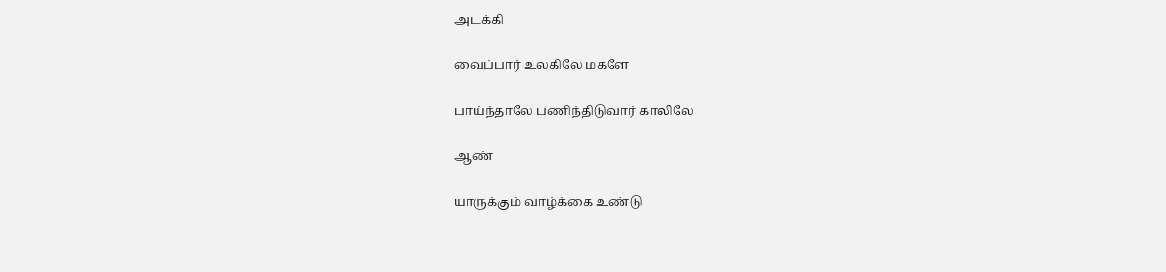அடக்கி

வைப்பார் உலகிலே மகளே

பாய்ந்தாலே பணிந்திடுவார் காலிலே

ஆண்

யாருக்கும் வாழ்க்கை உண்டு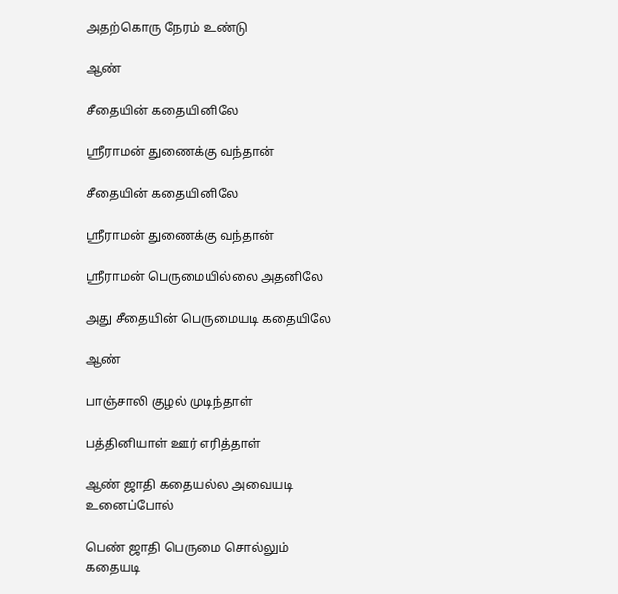அதற்கொரு நேரம் உண்டு

ஆண்

சீதையின் கதையினிலே

ஸ்ரீராமன் துணைக்கு வந்தான்

சீதையின் கதையினிலே

ஸ்ரீராமன் துணைக்கு வந்தான்

ஸ்ரீராமன் பெருமையில்லை அதனிலே

அது சீதையின் பெருமையடி கதையிலே

ஆண்

பாஞ்சாலி குழல் முடிந்தாள்

பத்தினியாள் ஊர் எரித்தாள்

ஆண் ஜாதி கதையல்ல அவையடி உனைப்போல்

பெண் ஜாதி பெருமை சொல்லும் கதையடி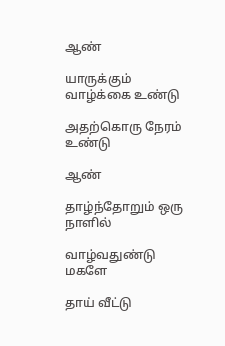ஆண்

யாருக்கும் வாழ்க்கை உண்டு

அதற்கொரு நேரம் உண்டு

ஆண்

தாழ்ந்தோறும் ஒரு நாளில்

வாழ்வதுண்டு மகளே

தாய் வீட்டு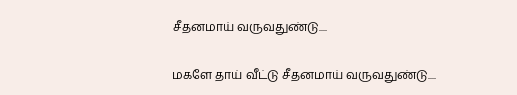சீதனமாய் வருவதுண்டு....

மகளே தாய் வீட்டு சீதனமாய் வருவதுண்டு....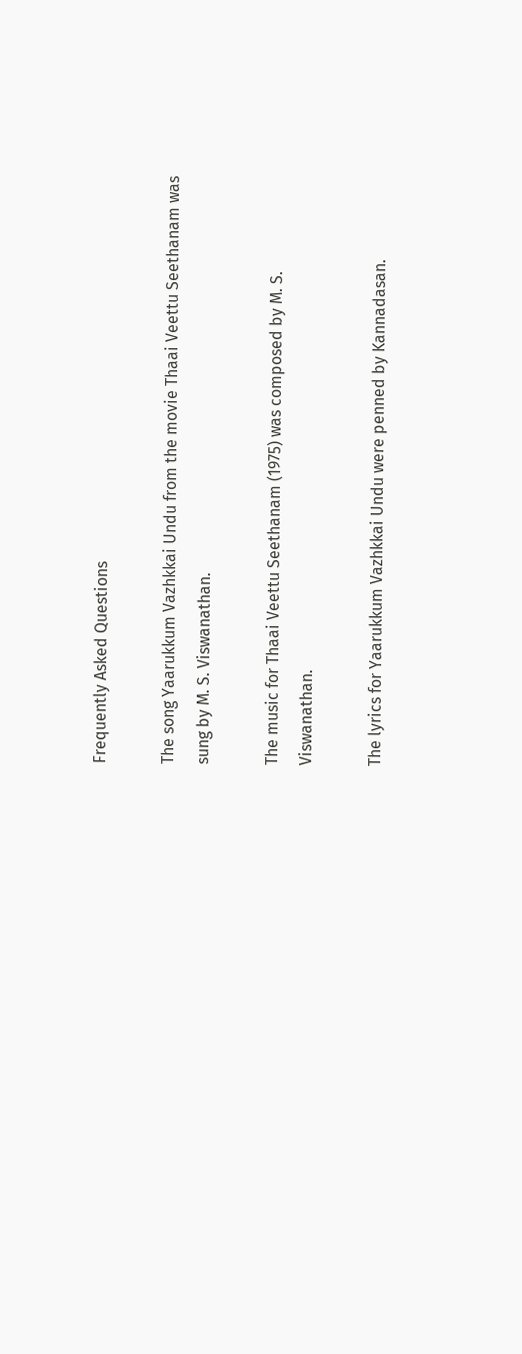Frequently Asked Questions

The song Yaarukkum Vazhkkai Undu from the movie Thaai Veettu Seethanam was sung by M. S. Viswanathan.

The music for Thaai Veettu Seethanam (1975) was composed by M. S. Viswanathan.

The lyrics for Yaarukkum Vazhkkai Undu were penned by Kannadasan.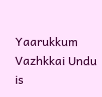Yaarukkum Vazhkkai Undu is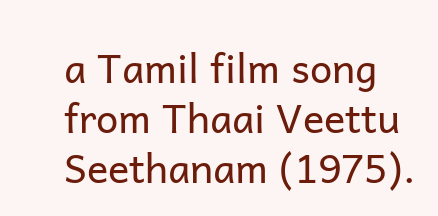a Tamil film song from Thaai Veettu Seethanam (1975).